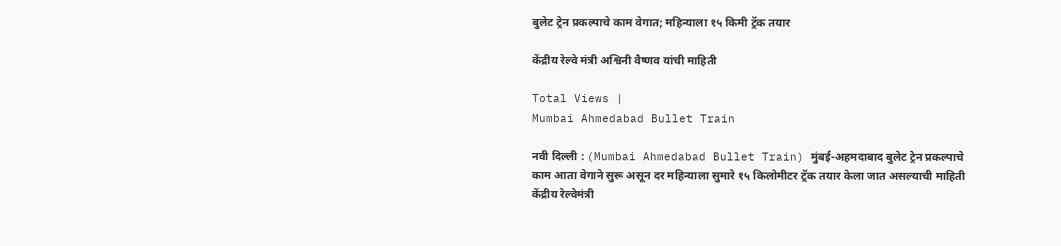बुलेट ट्रेन प्रकल्पाचे काम वेगात; महिन्याला १५ किमी ट्रॅक तयार

केंद्रीय रेल्वे मंत्री अश्विनी वैष्णव यांची माहिती

Total Views |
Mumbai Ahmedabad Bullet Train

नवी दिल्ली : (Mumbai Ahmedabad Bullet Train) मुंबई-अहमदाबाद बुलेट ट्रेन प्रकल्पाचे काम आता वेगाने सुरू असून दर महिन्याला सुमारे १५ किलोमीटर ट्रॅक तयार केला जात असल्याची माहिती केंद्रीय रेल्वेमंत्री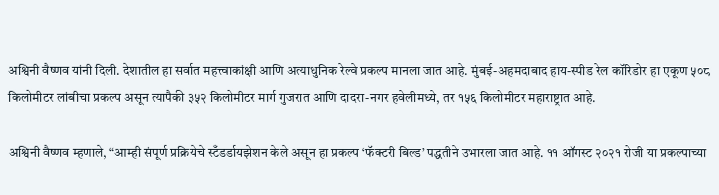अश्विनी वैष्णव यांनी दिली. देशातील हा सर्वात महत्त्वाकांक्षी आणि अत्याधुनिक रेल्वे प्रकल्प मानला जात आहे. मुंबई-अहमदाबाद हाय-स्पीड रेल कॉरिडोर हा एकूण ५०८ किलोमीटर लांबीचा प्रकल्प असून त्यापैकी ३५२ किलोमीटर मार्ग गुजरात आणि दादरा-नगर हवेलीमध्ये, तर १५६ किलोमीटर महाराष्ट्रात आहे.

अश्विनी वैष्णव म्हणाले, “आम्ही संपूर्ण प्रक्रियेचे स्टँडर्डायझेशन केले असून हा प्रकल्प ‘फॅक्टरी बिल्ड’ पद्धतीने उभारला जात आहे. ११ ऑगस्ट २०२१ रोजी या प्रकल्पाच्या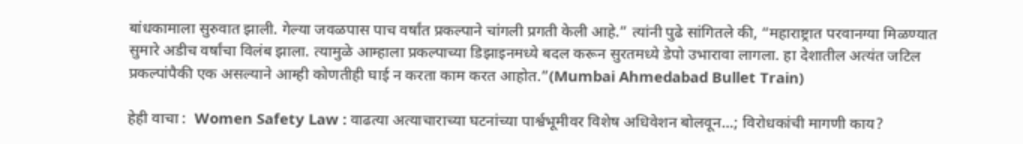बांधकामाला सुरुवात झाली. गेल्या जवळपास पाच वर्षांत प्रकल्पाने चांगली प्रगती केली आहे.” त्यांनी पुढे सांगितले की, “महाराष्ट्रात परवानग्या मिळण्यात सुमारे अडीच वर्षांचा विलंब झाला. त्यामुळे आम्हाला प्रकल्पाच्या डिझाइनमध्ये बदल करून सुरतमध्ये डेपो उभारावा लागला. हा देशातील अत्यंत जटिल प्रकल्पांपैकी एक असल्याने आम्ही कोणतीही घाई न करता काम करत आहोत.”(Mumbai Ahmedabad Bullet Train)

हेही वाचा :  Women Safety Law : वाढत्या अत्याचाराच्या घटनांच्या पार्श्वभूमीवर विशेष अधिवेशन बोलवून...; विरोधकांची मागणी काय?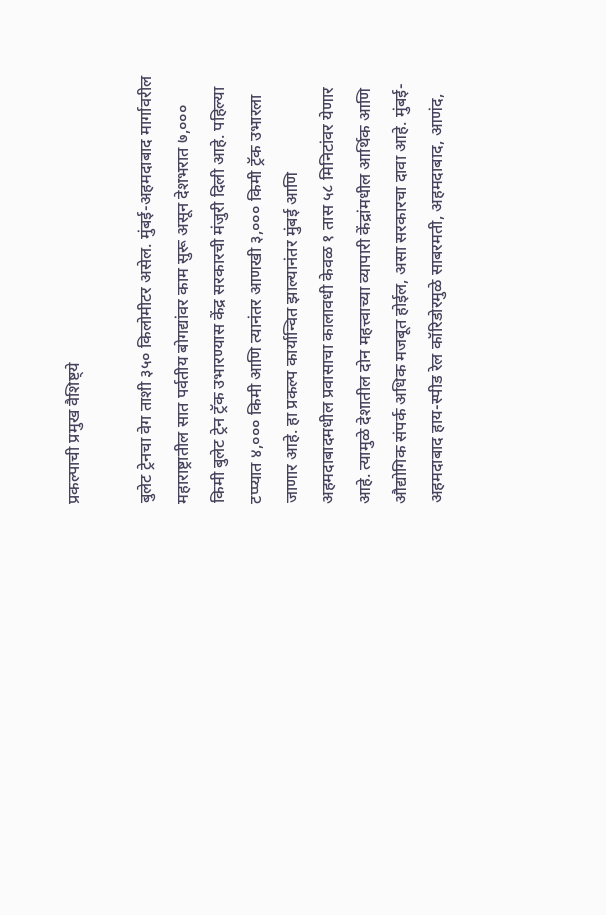प्रकल्पाची प्रमुख वैशिष्ट्ये

बुलेट ट्रेनचा वेग ताशी ३५० किलोमीटर असेल. मुंबई-अहमदाबाद मार्गावरील महाराष्ट्रातील सात पर्वतीय बोगद्यांवर काम सुरू असून देशभरात ७,००० किमी बुलेट ट्रेन ट्रॅक उभारण्यास केंद्र सरकारची मंजुरी दिली आहे. पहिल्या टप्प्यात ४,००० किमी आणि त्यानंतर आणखी ३,००० किमी ट्रॅक उभारला जाणार आहे. हा प्रकल्प कार्यान्वित झाल्यानंतर मुंबई आणि अहमदाबादमधील प्रवासाचा कालावधी केवळ १ तास ५८ मिनिटांवर येणार आहे. त्यामुळे देशातील दोन महत्त्वाच्या व्यापारी केंद्रांमधील आर्थिक आणि औद्योगिक संपर्क अधिक मजबूत होईल, असा सरकारचा दावा आहे. मुंबई-अहमदाबाद हाय-स्पीड रेल कॉरिडोरमुळे साबरमती, अहमदाबाद, आणंद,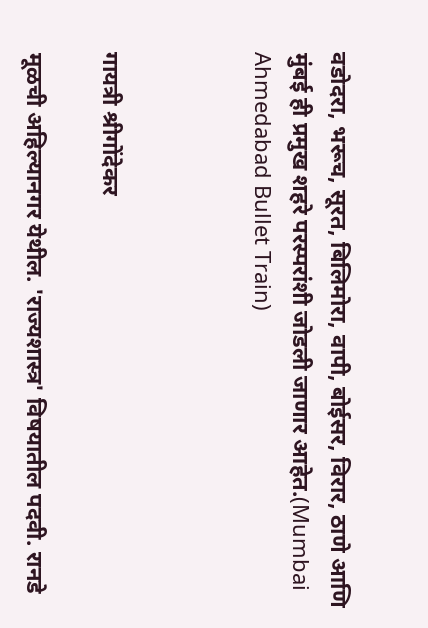वडोदरा, भरूच, सूरत, बिलिमोरा, वापी, बोईसर, विरार, ठाणे आणि मुंबई ही प्रमुख शहरे परस्परांशी जोडली जाणार आहेत.(Mumbai Ahmedabad Bullet Train)



गायत्री श्रीगोंदेकर

मूळची अहिल्यानगर येथील. 'राज्यशास्त्र' विषयातील पदवी. रानडे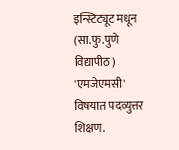इन्स्टिट्यूट मधून (सा.फु.पुणे विद्यापीठ) 'एमजेएमसी' विषयात पदव्युत्तर शिक्षण.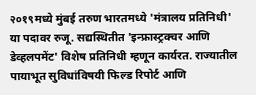२०१९मध्ये मुंबई तरुण भारतमध्ये 'मंत्रालय प्रतिनिधी' या पदावर रुजू. सद्यस्थितीत 'इन्फ्रास्ट्रक्चर आणि डेव्हलपमेंट' विशेष प्रतिनिधी म्हणून कार्यरत. राज्यातील पायाभूत सुविधांविषयी फिल्ड रिपोर्ट आणि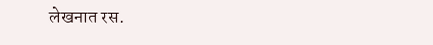लेखनात रस.